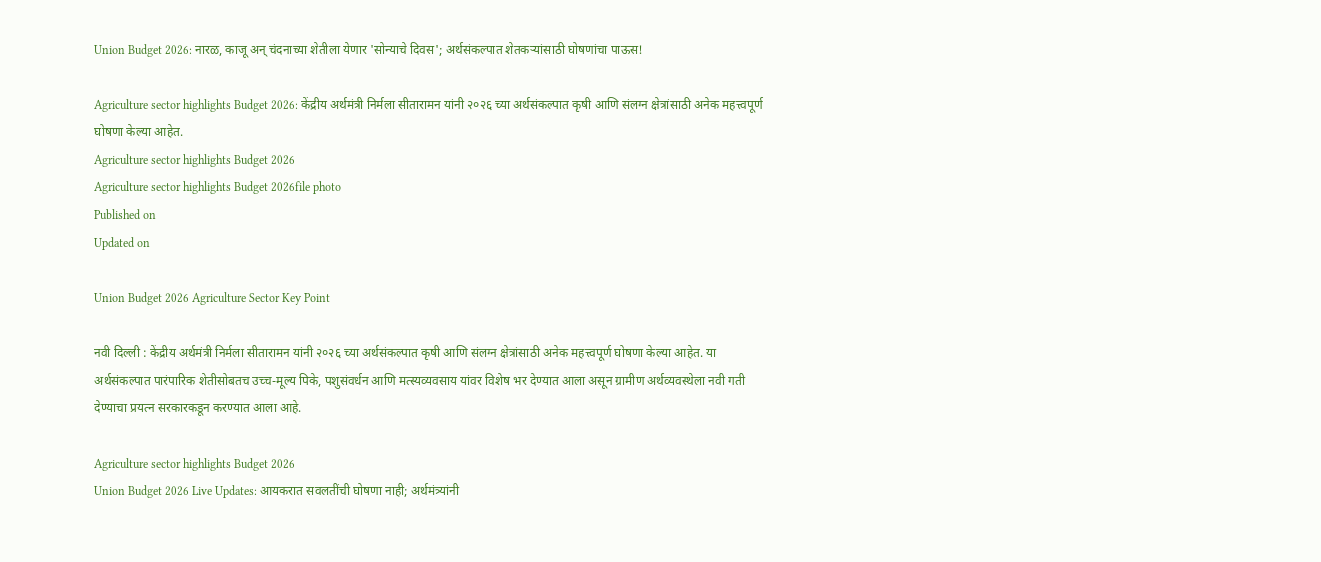Union Budget 2026: नारळ, काजू अन् चंदनाच्या शेतीला येणार 'सोन्याचे दिवस'; अर्थसंकल्पात शेतकऱ्यांसाठी घोषणांचा पाऊस!

Agriculture sector highlights Budget 2026: केंद्रीय अर्थमंत्री निर्मला सीतारामन यांनी २०२६ च्या अर्थसंकल्पात कृषी आणि संलग्न क्षेत्रांसाठी अनेक महत्त्वपूर्ण घोषणा केल्या आहेत.
Agriculture sector highlights Budget 2026
Agriculture sector highlights Budget 2026file photo
Published on
Updated on

Union Budget 2026 Agriculture Sector Key Point

नवी दिल्ली : केंद्रीय अर्थमंत्री निर्मला सीतारामन यांनी २०२६ च्या अर्थसंकल्पात कृषी आणि संलग्न क्षेत्रांसाठी अनेक महत्त्वपूर्ण घोषणा केल्या आहेत. या अर्थसंकल्पात पारंपारिक शेतीसोबतच उच्च-मूल्य पिके, पशुसंवर्धन आणि मत्स्यव्यवसाय यांवर विशेष भर देण्यात आला असून ग्रामीण अर्थव्यवस्थेला नवी गती देण्याचा प्रयत्न सरकारकडून करण्यात आला आहे.

Agriculture sector highlights Budget 2026
Union Budget 2026 Live Updates: आयकरात सवलतींची घोषणा नाही; अर्थमंत्र्यांनी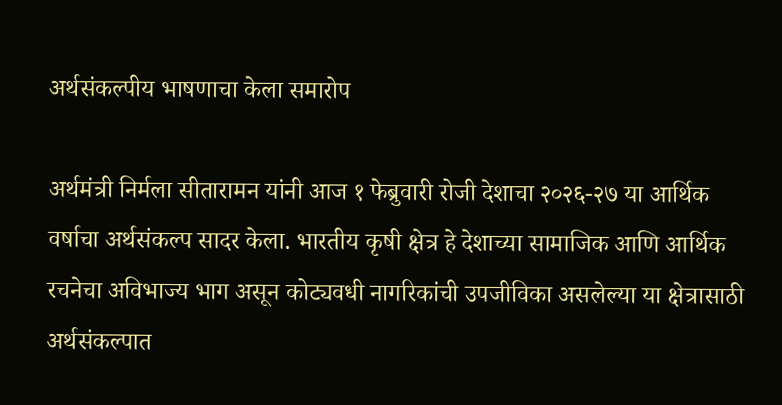अर्थसंकल्पीय भाषणाचा केला समारोप

अर्थमंत्री निर्मला सीतारामन यांनी आज १ फेब्रुवारी रोजी देशाचा २०२६-२७ या आर्थिक वर्षाचा अर्थसंकल्प सादर केला. भारतीय कृषी क्षेत्र हे देशाच्या सामाजिक आणि आर्थिक रचनेचा अविभाज्य भाग असून कोट्यवधी नागरिकांची उपजीविका असलेल्या या क्षेत्रासाठी अर्थसंकल्पात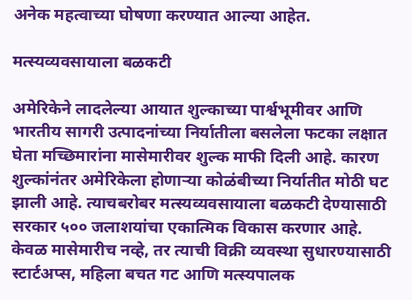अनेक महत्वाच्या घोषणा करण्यात आल्या आहेत.

मत्स्यव्यवसायाला बळकटी

अमेरिकेने लादलेल्या आयात शुल्काच्या पार्श्वभूमीवर आणि भारतीय सागरी उत्पादनांच्या निर्यातीला बसलेला फटका लक्षात घेता मच्छिमारांना मासेमारीवर शुल्क माफी दिली आहे. कारण शुल्कांनंतर अमेरिकेला होणाऱ्या कोळंबीच्या निर्यातीत मोठी घट झाली आहे. त्याचबरोबर मत्स्यव्यवसायाला बळकटी देण्यासाठी सरकार ५०० जलाशयांचा एकात्मिक विकास करणार आहे. केवळ मासेमारीच नव्हे, तर त्याची विक्री व्यवस्था सुधारण्यासाठी स्टार्टअप्स, महिला बचत गट आणि मत्स्यपालक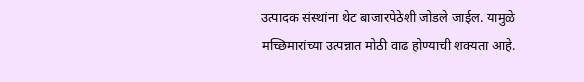उत्पादक संस्थांना थेट बाजारपेठेशी जोडले जाईल. यामुळे मच्छिमारांच्या उत्पन्नात मोठी वाढ होण्याची शक्यता आहे.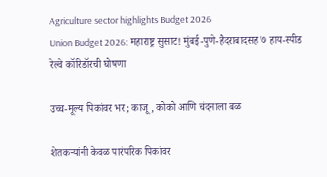Agriculture sector highlights Budget 2026
Union Budget 2026: महाराष्ट्र सुसाट! मुंबई-पुणे-हैदराबादसह ७ हाय-स्पीड रेल्वे कॉरिडॉरची घोषणा

उच्च-मूल्य पिकांवर भर; काजू, कोको आणि चंदनाला बळ

शेतकऱ्यांनी केवळ पारंपरिक पिकांवर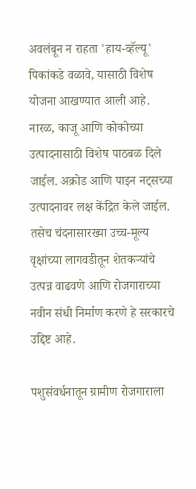अवलंबून न राहता 'हाय-व्हॅल्यू' पिकांकडे वळावे, यासाठी विशेष योजना आखण्यात आली आहे. नारळ, काजू आणि कोकोच्या उत्पादनासाठी विशेष पाठबळ दिले जाईल. अक्रोड आणि पाइन नट्सच्या उत्पादनावर लक्ष केंद्रित केले जाईल. तसेच चंदनासारख्या उच्च-मूल्य वृक्षांच्या लागवडीतून शेतकऱ्यांचे उत्पन्न वाढवणे आणि रोजगाराच्या नवीन संधी निर्माण करणे हे सरकारचे उद्दिष्ट आहे.

पशुसंवर्धनातून ग्रामीण रोजगाराला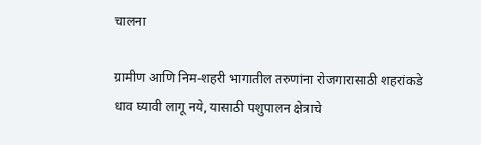चालना

ग्रामीण आणि निम-शहरी भागातील तरुणांना रोजगारासाठी शहरांकडे धाव घ्यावी लागू नये, यासाठी पशुपालन क्षेत्राचे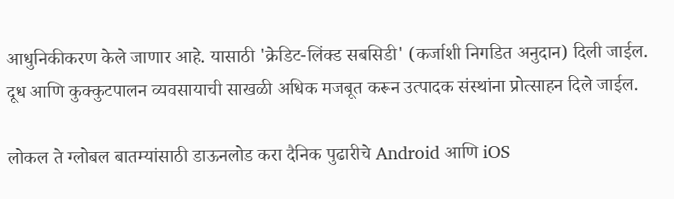आधुनिकीकरण केले जाणार आहे. यासाठी 'क्रेडिट-लिंक्ड सबसिडी' (कर्जाशी निगडित अनुदान) दिली जाईल. दूध आणि कुक्कुटपालन व्यवसायाची साखळी अधिक मजबूत करून उत्पादक संस्थांना प्रोत्साहन दिले जाईल.

लोकल ते ग्लोबल बातम्यांसाठी डाऊनलोड करा दैनिक पुढारीचे Android आणि iOS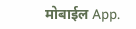मोबाईल App.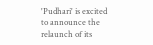'Pudhari' is excited to announce the relaunch of its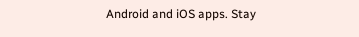Android and iOS apps. Stay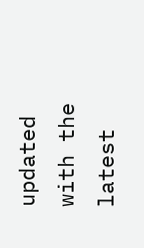updated with the latest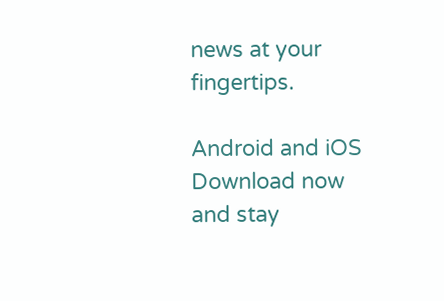news at your fingertips.

Android and iOS Download now and stay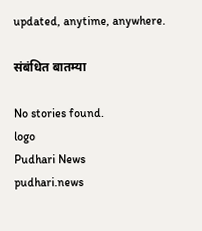updated, anytime, anywhere.

संबंधित बातम्या

No stories found.
logo
Pudhari News
pudhari.news